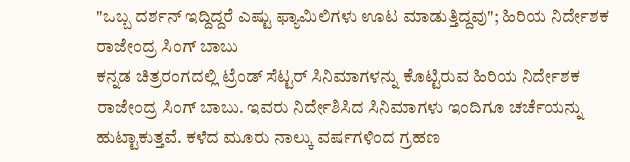"ಒಬ್ಬ ದರ್ಶನ್ ಇದ್ದಿದ್ದರೆ ಎಷ್ಟು ಫ್ಯಾಮಿಲಿಗಳು ಊಟ ಮಾಡುತ್ತಿದ್ದವು"; ಹಿರಿಯ ನಿರ್ದೇಶಕ ರಾಜೇಂದ್ರ ಸಿಂಗ್ ಬಾಬು
ಕನ್ನಡ ಚಿತ್ರರಂಗದಲ್ಲಿ ಟ್ರೆಂಡ್ ಸೆಟ್ಟರ್ ಸಿನಿಮಾಗಳನ್ನು ಕೊಟ್ಟಿರುವ ಹಿರಿಯ ನಿರ್ದೇಶಕ ರಾಜೇಂದ್ರ ಸಿಂಗ್ ಬಾಬು. ಇವರು ನಿರ್ದೇಶಿಸಿದ ಸಿನಿಮಾಗಳು ಇಂದಿಗೂ ಚರ್ಚೆಯನ್ನು ಹುಟ್ಟಾಕುತ್ತವೆ. ಕಳೆದ ಮೂರು ನಾಲ್ಕು ವರ್ಷಗಳಿಂದ ಗ್ರಹಣ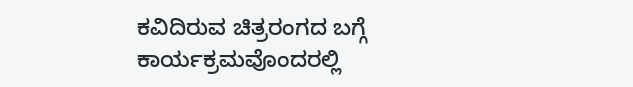ಕವಿದಿರುವ ಚಿತ್ರರಂಗದ ಬಗ್ಗೆ ಕಾರ್ಯಕ್ರಮವೊಂದರಲ್ಲಿ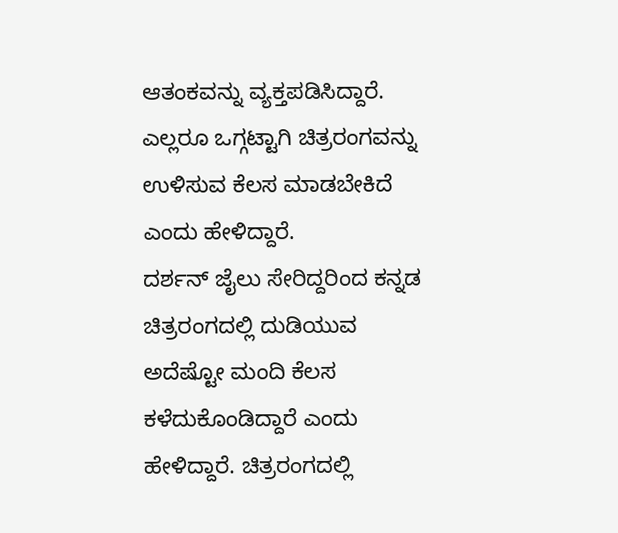ಆತಂಕವನ್ನು ವ್ಯಕ್ತಪಡಿಸಿದ್ದಾರೆ. ಎಲ್ಲರೂ ಒಗ್ಗಟ್ಟಾಗಿ ಚಿತ್ರರಂಗವನ್ನು ಉಳಿಸುವ ಕೆಲಸ ಮಾಡಬೇಕಿದೆ ಎಂದು ಹೇಳಿದ್ದಾರೆ.
ದರ್ಶನ್ ಜೈಲು ಸೇರಿದ್ದರಿಂದ ಕನ್ನಡ ಚಿತ್ರರಂಗದಲ್ಲಿ ದುಡಿಯುವ ಅದೆಷ್ಟೋ ಮಂದಿ ಕೆಲಸ ಕಳೆದುಕೊಂಡಿದ್ದಾರೆ ಎಂದು ಹೇಳಿದ್ದಾರೆ. ಚಿತ್ರರಂಗದಲ್ಲಿ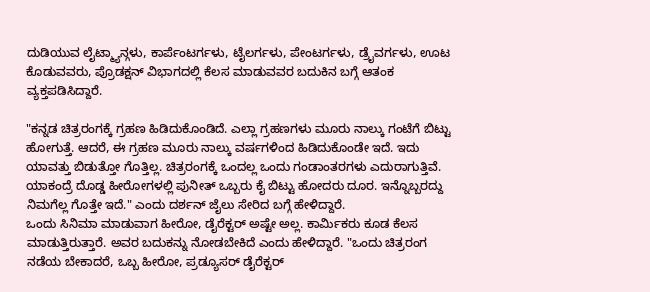ದುಡಿಯುವ ಲೈಟ್ಮ್ಯಾನ್ಗಳು, ಕಾರ್ಪೆಂಟರ್ಗಳು, ಟೈಲರ್ಗಳು, ಪೇಂಟರ್ಗಳು, ಡ್ರೈವರ್ಗಳು, ಊಟ ಕೊಡುವವರು, ಪ್ರೊಡಕ್ಷನ್ ವಿಭಾಗದಲ್ಲಿ ಕೆಲಸ ಮಾಡುವವರ ಬದುಕಿನ ಬಗ್ಗೆ ಆತಂಕ ವ್ಯಕ್ತಪಡಿಸಿದ್ದಾರೆ.

"ಕನ್ನಡ ಚಿತ್ರರಂಗಕ್ಕೆ ಗ್ರಹಣ ಹಿಡಿದುಕೊಂಡಿದೆ. ಎಲ್ಲಾ ಗ್ರಹಣಗಳು ಮೂರು ನಾಲ್ಕು ಗಂಟೆಗೆ ಬಿಟ್ಟು ಹೋಗುತ್ತೆ. ಆದರೆ, ಈ ಗ್ರಹಣ ಮೂರು ನಾಲ್ಕು ವರ್ಷಗಳಿಂದ ಹಿಡಿದುಕೊಂಡೇ ಇದೆ. ಇದು ಯಾವತ್ತು ಬಿಡುತ್ತೋ ಗೊತ್ತಿಲ್ಲ. ಚಿತ್ರರಂಗಕ್ಕೆ ಒಂದಲ್ಲ ಒಂದು ಗಂಡಾಂತರಗಳು ಎದುರಾಗುತ್ತಿವೆ. ಯಾಕಂದ್ರೆ ದೊಡ್ಡ ಹೀರೋಗಳಲ್ಲಿ ಪುನೀತ್ ಒಬ್ಬರು ಕೈ ಬಿಟ್ಟು ಹೋದರು ದೂರ. ಇನ್ನೊಬ್ಬರದ್ದು ನಿಮಗೆಲ್ಲ ಗೊತ್ತೇ ಇದೆ." ಎಂದು ದರ್ಶನ್ ಜೈಲು ಸೇರಿದ ಬಗ್ಗೆ ಹೇಳಿದ್ದಾರೆ.
ಒಂದು ಸಿನಿಮಾ ಮಾಡುವಾಗ ಹೀರೋ, ಡೈರೆಕ್ಟರ್ ಅಷ್ಟೇ ಅಲ್ಲ. ಕಾರ್ಮಿಕರು ಕೂಡ ಕೆಲಸ ಮಾಡುತ್ತಿರುತ್ತಾರೆ. ಅವರ ಬದುಕನ್ನು ನೋಡಬೇಕಿದೆ ಎಂದು ಹೇಳಿದ್ದಾರೆ. "ಒಂದು ಚಿತ್ರರಂಗ ನಡೆಯ ಬೇಕಾದರೆ, ಒಬ್ಬ ಹೀರೋ, ಪ್ರಡ್ಯೂಸರ್ ಡೈರೆಕ್ಟರ್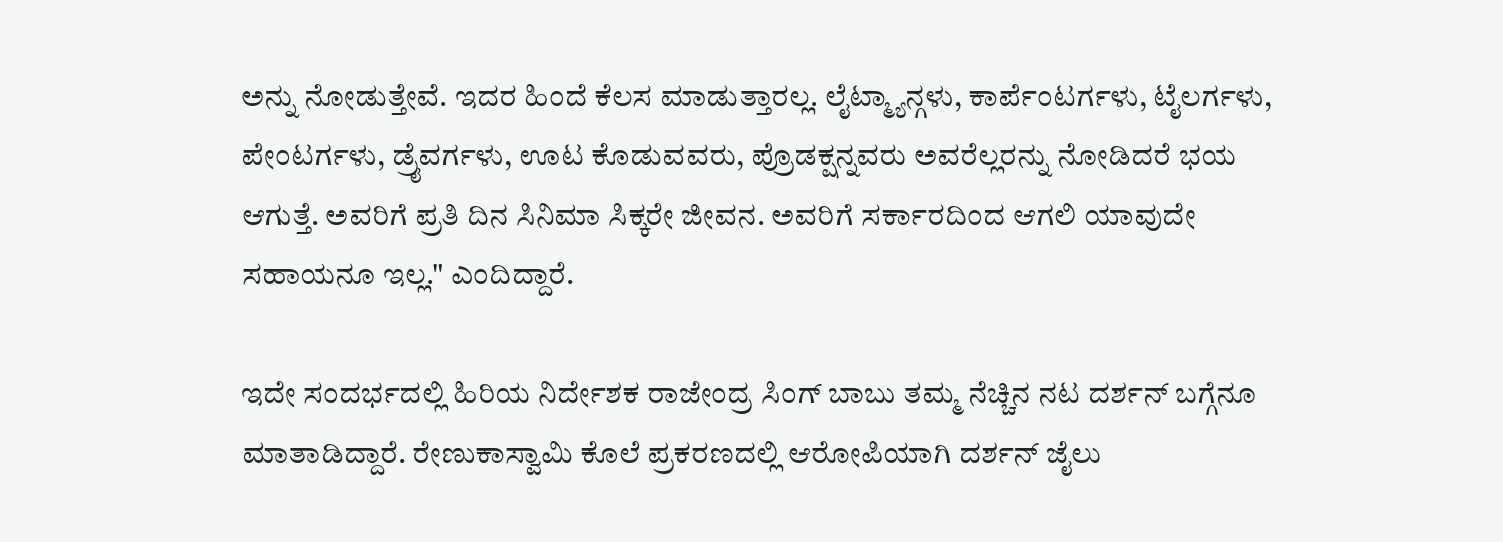ಅನ್ನು ನೋಡುತ್ತೇವೆ. ಇದರ ಹಿಂದೆ ಕೆಲಸ ಮಾಡುತ್ತಾರಲ್ಲ. ಲೈಟ್ಮ್ಯಾನ್ಗಳು, ಕಾರ್ಪೆಂಟರ್ಗಳು, ಟೈಲರ್ಗಳು, ಪೇಂಟರ್ಗಳು, ಡ್ರೈವರ್ಗಳು, ಊಟ ಕೊಡುವವರು, ಪ್ರೊಡಕ್ಷನ್ನವರು ಅವರೆಲ್ಲರನ್ನು ನೋಡಿದರೆ ಭಯ ಆಗುತ್ತೆ. ಅವರಿಗೆ ಪ್ರತಿ ದಿನ ಸಿನಿಮಾ ಸಿಕ್ಕರೇ ಜೀವನ. ಅವರಿಗೆ ಸರ್ಕಾರದಿಂದ ಆಗಲಿ ಯಾವುದೇ ಸಹಾಯನೂ ಇಲ್ಲ." ಎಂದಿದ್ದಾರೆ.

ಇದೇ ಸಂದರ್ಭದಲ್ಲಿ ಹಿರಿಯ ನಿರ್ದೇಶಕ ರಾಜೇಂದ್ರ ಸಿಂಗ್ ಬಾಬು ತಮ್ಮ ನೆಚ್ಚಿನ ನಟ ದರ್ಶನ್ ಬಗ್ಗೆನೂ ಮಾತಾಡಿದ್ದಾರೆ. ರೇಣುಕಾಸ್ವಾಮಿ ಕೊಲೆ ಪ್ರಕರಣದಲ್ಲಿ ಆರೋಪಿಯಾಗಿ ದರ್ಶನ್ ಜೈಲು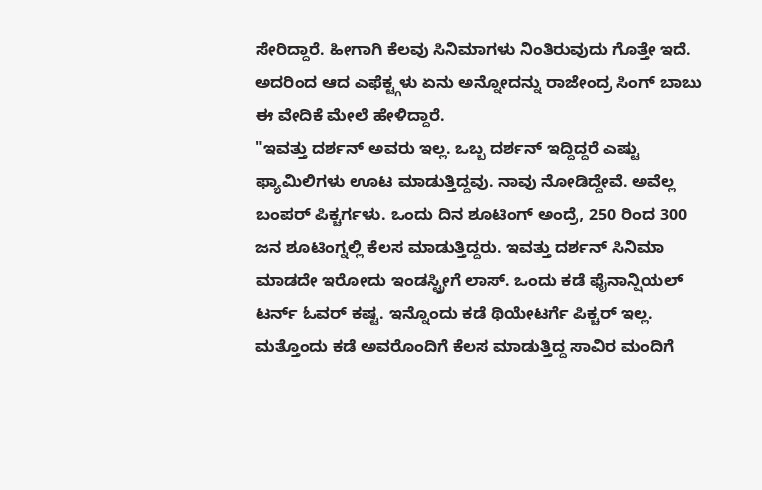ಸೇರಿದ್ದಾರೆ. ಹೀಗಾಗಿ ಕೆಲವು ಸಿನಿಮಾಗಳು ನಿಂತಿರುವುದು ಗೊತ್ತೇ ಇದೆ. ಅದರಿಂದ ಆದ ಎಫೆಕ್ಟ್ಗಳು ಏನು ಅನ್ನೋದನ್ನು ರಾಜೇಂದ್ರ ಸಿಂಗ್ ಬಾಬು ಈ ವೇದಿಕೆ ಮೇಲೆ ಹೇಳಿದ್ದಾರೆ.
"ಇವತ್ತು ದರ್ಶನ್ ಅವರು ಇಲ್ಲ. ಒಬ್ಬ ದರ್ಶನ್ ಇದ್ದಿದ್ದರೆ ಎಷ್ಟು ಫ್ಯಾಮಿಲಿಗಳು ಊಟ ಮಾಡುತ್ತಿದ್ದವು. ನಾವು ನೋಡಿದ್ದೇವೆ. ಅವೆಲ್ಲ ಬಂಪರ್ ಪಿಕ್ಚರ್ಗಳು. ಒಂದು ದಿನ ಶೂಟಿಂಗ್ ಅಂದ್ರೆ, 250 ರಿಂದ 300 ಜನ ಶೂಟಿಂಗ್ನಲ್ಲಿ ಕೆಲಸ ಮಾಡುತ್ತಿದ್ದರು. ಇವತ್ತು ದರ್ಶನ್ ಸಿನಿಮಾ ಮಾಡದೇ ಇರೋದು ಇಂಡಸ್ಟ್ರೀಗೆ ಲಾಸ್. ಒಂದು ಕಡೆ ಫೈನಾನ್ಷಿಯಲ್ ಟರ್ನ್ ಓವರ್ ಕಷ್ಟ. ಇನ್ನೊಂದು ಕಡೆ ಥಿಯೇಟರ್ಗೆ ಪಿಕ್ಚರ್ ಇಲ್ಲ. ಮತ್ತೊಂದು ಕಡೆ ಅವರೊಂದಿಗೆ ಕೆಲಸ ಮಾಡುತ್ತಿದ್ದ ಸಾವಿರ ಮಂದಿಗೆ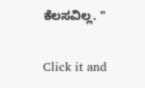ಕೆಲಸವಿಲ್ಲ. "


Click it and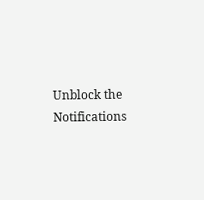Unblock the Notifications